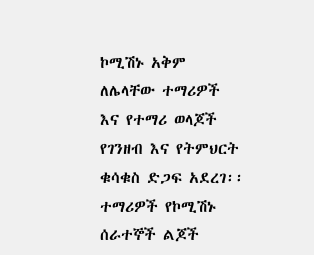ኮሚሽኑ አቅም ለሌላቸው ተማሪዎች እና የተማሪ ወላጆች የገንዘብ እና የትምህርት ቁሳቁስ ድጋፍ አደረገ፡፡
ተማሪዎች የኮሚሽኑ ሰራተኞች ልጆች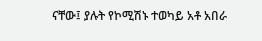ናቸው፤ ያሉት የኮሚሽኑ ተወካይ አቶ አበራ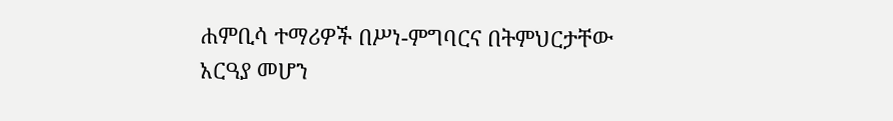ሐምቢሳ ተማሪዎች በሥነ-ምግባርና በትምህርታቸው አርዓያ መሆን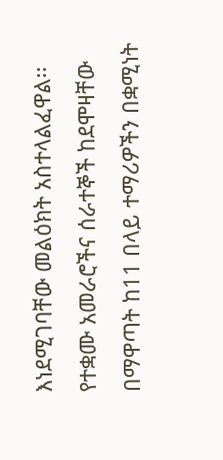እነደሚገባቸው መልዕክት አስተላልፈዋል፡፡
የተቋሙ አመራሮችና ሰራተኞች ከደሞዛቸው በማዋጣት ከ11 በላይ ተማሪዎችን በቋሚነት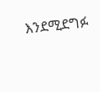እንደሚደግፉ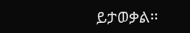ይታወቃል፡፡